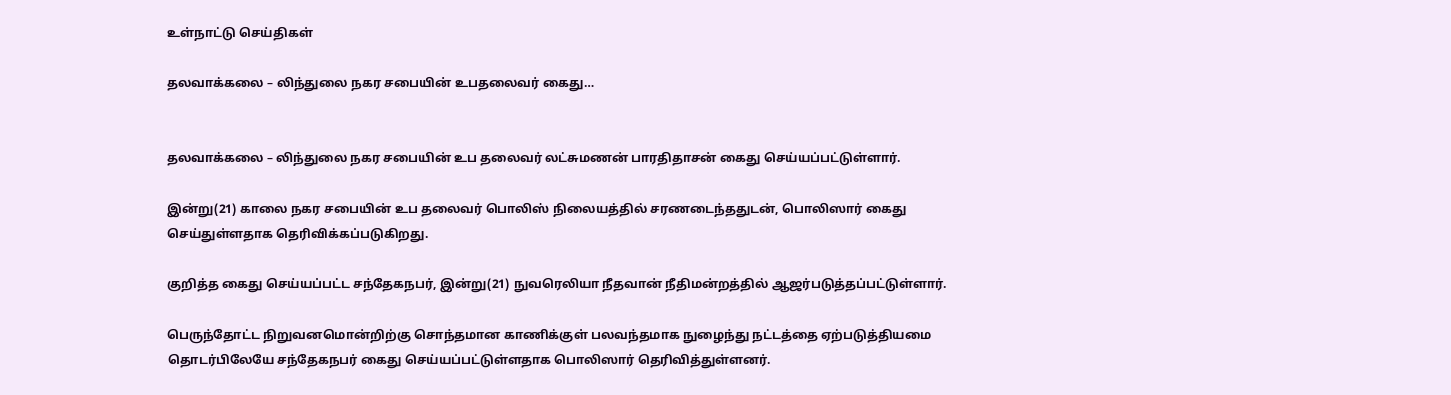உள்நாட்டு செய்திகள்

தலவாக்கலை – லிந்துலை நகர சபையின் உபதலைவர் கைது…


தலவாக்கலை – லிந்துலை நகர சபையின் உப தலைவர் லட்சுமணன் பாரதிதாசன் கைது செய்யப்பட்டுள்ளார்.

இன்று(21) காலை நகர சபையின் உப தலைவர் பொலிஸ் நிலையத்தில் சரணடைந்ததுடன், பொலிஸார் கைது செய்துள்ளதாக தெரிவிக்கப்படுகிறது.

குறித்த கைது செய்யப்பட்ட சந்தேகநபர், இன்று(21) நுவரெலியா நீதவான் நீதிமன்றத்தில் ஆஜர்படுத்தப்பட்டுள்ளார்.

பெருந்தோட்ட நிறுவனமொன்றிற்கு சொந்தமான காணிக்குள் பலவந்தமாக நுழைந்து நட்டத்தை ஏற்படுத்தியமை தொடர்பிலேயே சந்தேகநபர் கைது செய்யப்பட்டுள்ளதாக பொலிஸார் தெரிவித்துள்ளனர்.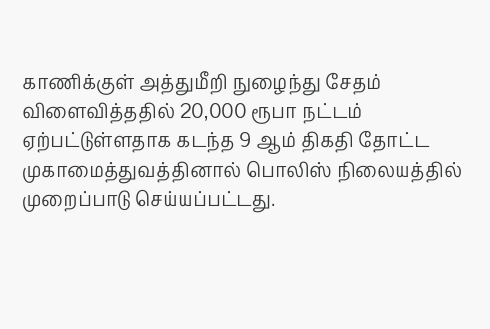காணிக்குள் அத்துமீறி நுழைந்து சேதம் விளைவித்ததில் 20,000 ரூபா நட்டம் ஏற்பட்டுள்ளதாக கடந்த 9 ஆம் திகதி தோட்ட முகாமைத்துவத்தினால் பொலிஸ் நிலையத்தில் முறைப்பாடு செய்யப்பட்டது.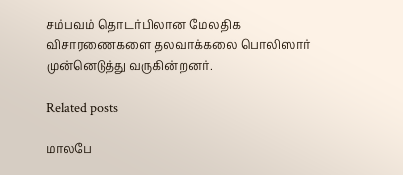சம்பவம் தொடர்பிலான மேலதிக விசாரணைகளை தலவாக்கலை பொலிஸார் முன்னெடுத்து வருகின்றனர்.

Related posts

மாலபே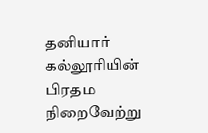தனியார் கல்லூரியின் பிரதம நிறைவேற்று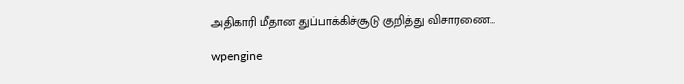அதிகாரி மீதான துப்பாக்கிச்சூடு குறித்து விசாரணை…

wpengine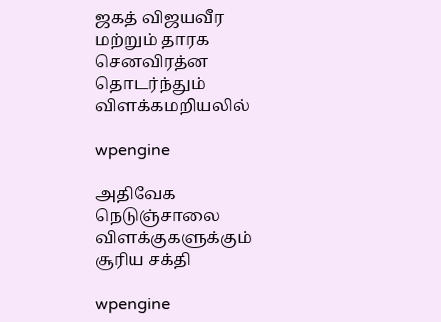ஜகத் விஜயவீர மற்றும் தாரக செனவிரத்ன தொடர்ந்தும் விளக்கமறியலில்

wpengine

அதிவேக நெடுஞ்சாலை விளக்குகளுக்கும் சூரிய சக்தி

wpengine